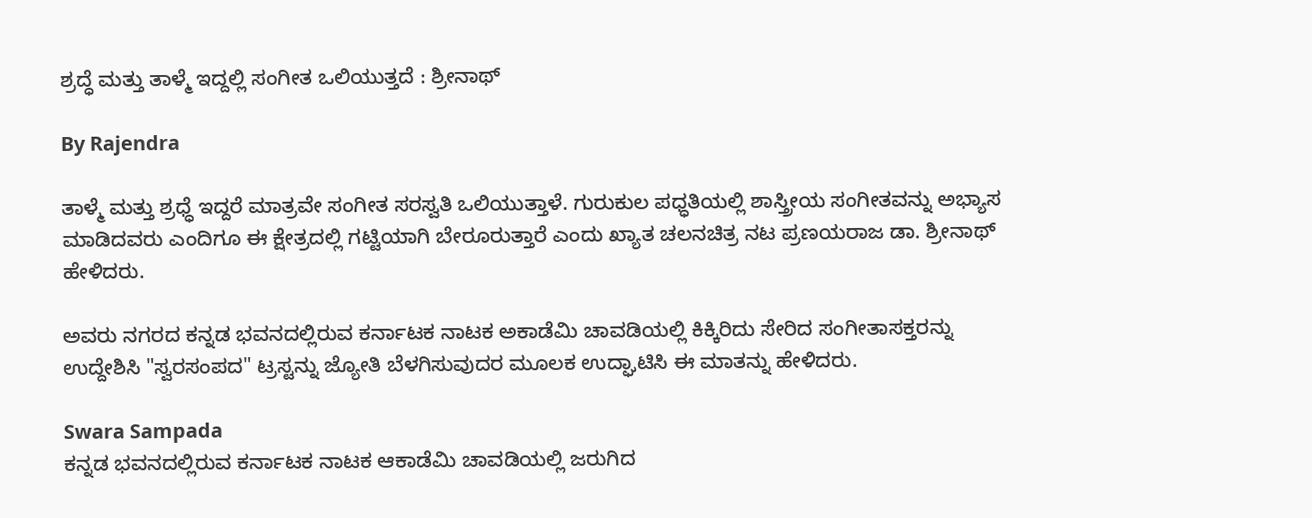ಶ್ರದ್ಧೆ ಮತ್ತು ತಾಳ್ಮೆ ಇದ್ದಲ್ಲಿ ಸಂಗೀತ ಒಲಿಯುತ್ತದೆ : ಶ್ರೀನಾಥ್

By Rajendra

ತಾಳ್ಮೆ ಮತ್ತು ಶ್ರಧ್ಧೆ ಇದ್ದರೆ ಮಾತ್ರವೇ ಸಂಗೀತ ಸರಸ್ವತಿ ಒಲಿಯುತ್ತಾಳೆ. ಗುರುಕುಲ ಪಧ್ಧತಿಯಲ್ಲಿ ಶಾಸ್ತ್ರೀಯ ಸಂಗೀತವನ್ನು ಅಭ್ಯಾಸ ಮಾಡಿದವರು ಎಂದಿಗೂ ಈ ಕ್ಷೇತ್ರದಲ್ಲಿ ಗಟ್ಟಿಯಾಗಿ ಬೇರೂರುತ್ತಾರೆ ಎಂದು ಖ್ಯಾತ ಚಲನಚಿತ್ರ ನಟ ಪ್ರಣಯರಾಜ ಡಾ. ಶ್ರೀನಾಥ್ ಹೇಳಿದರು.

ಅವರು ನಗರದ ಕನ್ನಡ ಭವನದಲ್ಲಿರುವ ಕರ್ನಾಟಕ ನಾಟಕ ಅಕಾಡೆಮಿ ಚಾವಡಿಯಲ್ಲಿ ಕಿಕ್ಕಿರಿದು ಸೇರಿದ ಸಂಗೀತಾಸಕ್ತರನ್ನು ಉದ್ದೇಶಿಸಿ "ಸ್ವರಸಂಪದ" ಟ್ರಸ್ಟನ್ನು ಜ್ಯೋತಿ ಬೆಳಗಿಸುವುದರ ಮೂಲಕ ಉದ್ಘಾಟಿಸಿ ಈ ಮಾತನ್ನು ಹೇಳಿದರು.

Swara Sampada
ಕನ್ನಡ ಭವನದಲ್ಲಿರುವ ಕರ್ನಾಟಕ ನಾಟಕ ಆಕಾಡೆಮಿ ಚಾವಡಿಯಲ್ಲಿ ಜರುಗಿದ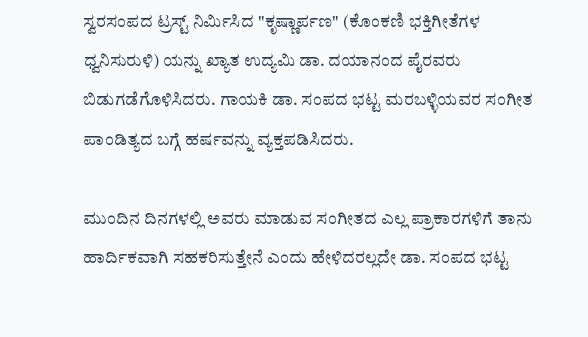ಸ್ವರಸಂಪದ ಟ್ರಸ್ಟ್ ನಿರ್ಮಿಸಿದ "ಕೃಷ್ಣಾರ್ಪಣ" (ಕೊಂಕಣಿ ಭಕ್ತಿಗೀತೆಗಳ ಧ್ವನಿಸುರುಳಿ) ಯನ್ನು ಖ್ಯಾತ ಉದ್ಯಮಿ ಡಾ. ದಯಾನಂದ ಪೈರವರು ಬಿಡುಗಡೆಗೊಳಿಸಿದರು. ಗಾಯಕಿ ಡಾ. ಸಂಪದ ಭಟ್ಟ ಮರಬಳ್ಳಿಯವರ ಸಂಗೀತ ಪಾಂಡಿತ್ಯದ ಬಗ್ಗೆ ಹರ್ಷವನ್ನು ವ್ಯಕ್ತಪಡಿಸಿದರು.

ಮುಂದಿನ ದಿನಗಳಲ್ಲಿ ಅವರು ಮಾಡುವ ಸಂಗೀತದ ಎಲ್ಲ ಪ್ರಾಕಾರಗಳಿಗೆ ತಾನು ಹಾರ್ದಿಕವಾಗಿ ಸಹಕರಿಸುತ್ತೇನೆ ಎಂದು ಹೇಳಿದರಲ್ಲದೇ ಡಾ. ಸಂಪದ ಭಟ್ಟ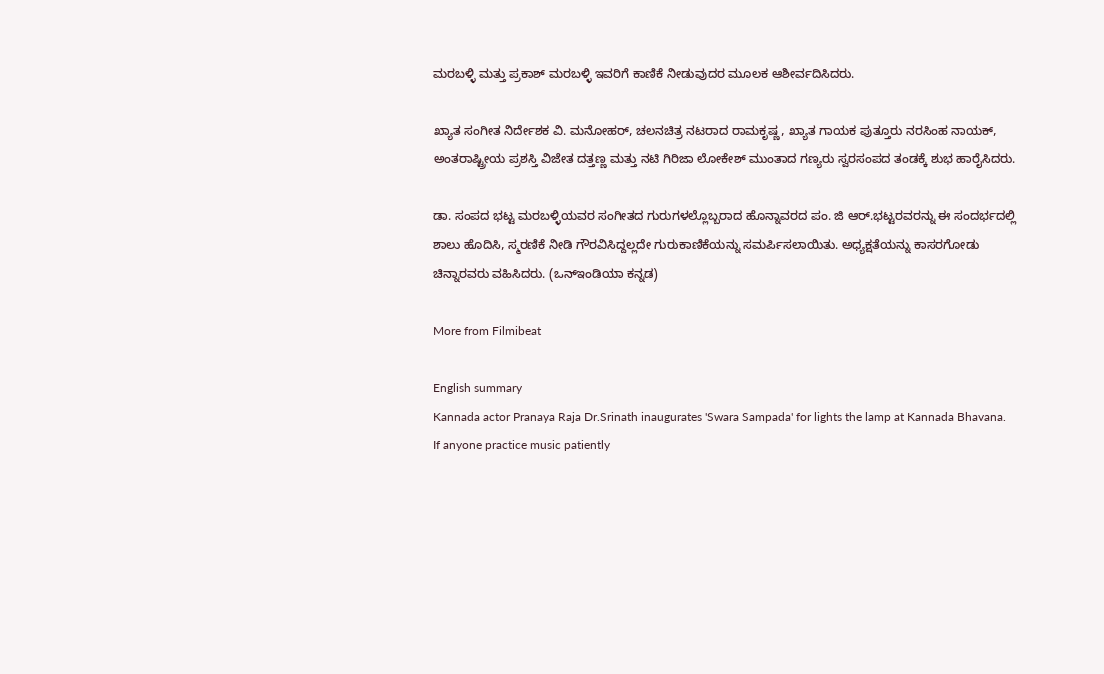ಮರಬಳ್ಳಿ ಮತ್ತು ಪ್ರಕಾಶ್ ಮರಬಳ್ಳಿ ಇವರಿಗೆ ಕಾಣಿಕೆ ನೀಡುವುದರ ಮೂಲಕ ಆಶೀರ್ವದಿಸಿದರು.

ಖ್ಯಾತ ಸಂಗೀತ ನಿರ್ದೇಶಕ ವಿ. ಮನೋಹರ್, ಚಲನಚಿತ್ರ ನಟರಾದ ರಾಮಕೃಷ್ಣ, ಖ್ಯಾತ ಗಾಯಕ ಪುತ್ತೂರು ನರಸಿಂಹ ನಾಯಕ್, ಅಂತರಾಷ್ಟ್ರೀಯ ಪ್ರಶಸ್ತಿ ವಿಜೇತ ದತ್ತಣ್ಣ ಮತ್ತು ನಟಿ ಗಿರಿಜಾ ಲೋಕೇಶ್ ಮುಂತಾದ ಗಣ್ಯರು ಸ್ವರಸಂಪದ ತಂಡಕ್ಕೆ ಶುಭ ಹಾರೈಸಿದರು.

ಡಾ. ಸಂಪದ ಭಟ್ಟ ಮರಬಳ್ಳಿಯವರ ಸಂಗೀತದ ಗುರುಗಳಲ್ಲೊಬ್ಬರಾದ ಹೊನ್ನಾವರದ ಪಂ. ಜಿ ಆರ್.ಭಟ್ಟರವರನ್ನು ಈ ಸಂದರ್ಭದಲ್ಲಿ ಶಾಲು ಹೊದಿಸಿ, ಸ್ಮರಣಿಕೆ ನೀಡಿ ಗೌರವಿಸಿದ್ದಲ್ಲದೇ ಗುರುಕಾಣಿಕೆಯನ್ನು ಸಮರ್ಪಿಸಲಾಯಿತು. ಅಧ್ಯಕ್ಷತೆಯನ್ನು ಕಾಸರಗೋಡು ಚಿನ್ನಾರವರು ವಹಿಸಿದರು. (ಒನ್ಇಂಡಿಯಾ ಕನ್ನಡ)

More from Filmibeat

English summary
Kannada actor Pranaya Raja Dr.Srinath inaugurates 'Swara Sampada' for lights the lamp at Kannada Bhavana. If anyone practice music patiently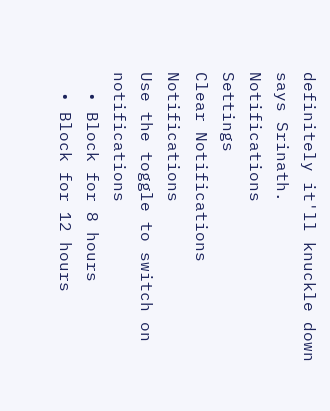definitely it'll knuckle down says Srinath.
Notifications
Settings
Clear Notifications
Notifications
Use the toggle to switch on notifications
  • Block for 8 hours
  • Block for 12 hours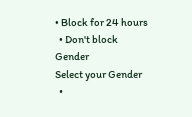• Block for 24 hours
  • Don't block
Gender
Select your Gender
  •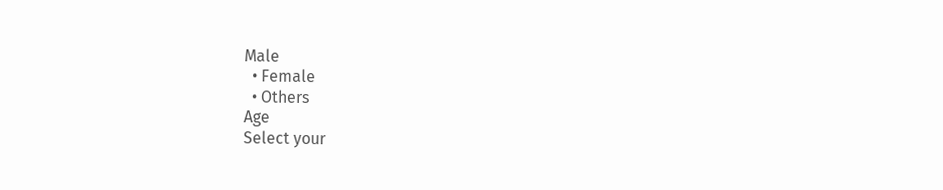Male
  • Female
  • Others
Age
Select your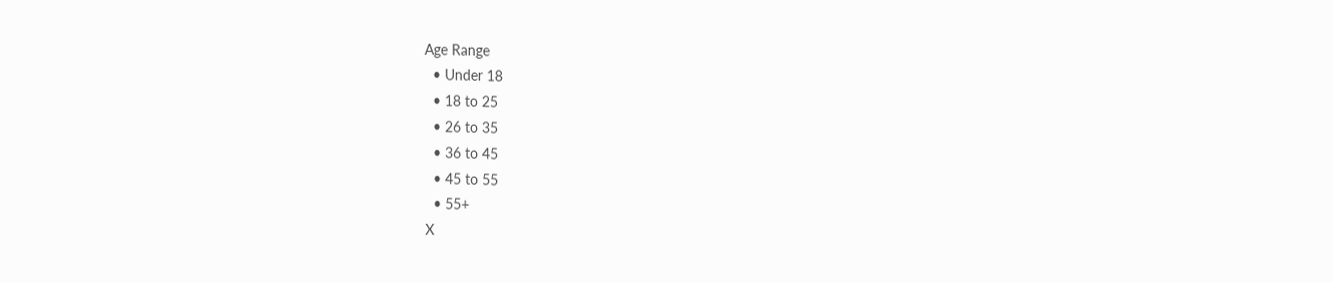Age Range
  • Under 18
  • 18 to 25
  • 26 to 35
  • 36 to 45
  • 45 to 55
  • 55+
X